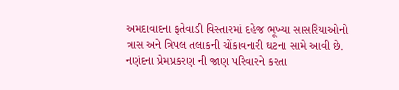અમદાવાદના ફતેવાડી વિસ્તારમાં દહેજ ભૂખ્યા સાસરિયાઓનો ત્રાસ અને ત્રિપલ તલાકની ચોંકાવનારી ઘટના સામે આવી છે. નણંદના પ્રેમપ્રકરણ ની જાણ પરિવારને કરતા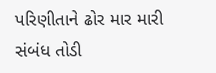પરિણીતાને ઢોર માર મારી સંબંધ તોડી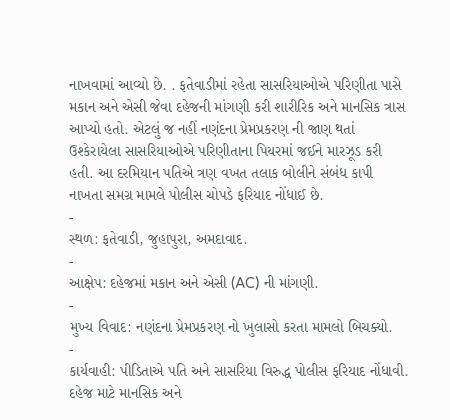નાખવામાં આવ્યો છે. . ફતેવાડીમાં રહેતા સાસરિયાઓએ પરિણીતા પાસે મકાન અને એસી જેવા દહેજની માંગણી કરી શારીરિક અને માનસિક ત્રાસ આપ્યો હતો. એટલું જ નહીં નણંદના પ્રેમપ્રકરણ ની જાણ થતાં ઉશ્કેરાયેલા સાસરિયાઓએ પરિણીતાના પિયરમાં જઈને મારઝૂડ કરી હતી. આ દરમિયાન પતિએ ત્રણ વખત તલાક બોલીને સંબંધ કાપી નાખતા સમગ્ર મામલે પોલીસ ચોપડે ફરિયાદ નોંધાઈ છે.
-
સ્થળ: ફતેવાડી, જુહાપુરા, અમદાવાદ.
-
આક્ષેપ: દહેજમાં મકાન અને એસી (AC) ની માંગણી.
-
મુખ્ય વિવાદ: નણંદના પ્રેમપ્રકરણ નો ખુલાસો કરતા મામલો બિચક્યો.
-
કાર્યવાહી: પીડિતાએ પતિ અને સાસરિયા વિરુદ્ધ પોલીસ ફરિયાદ નોંધાવી.
દહેજ માટે માનસિક અને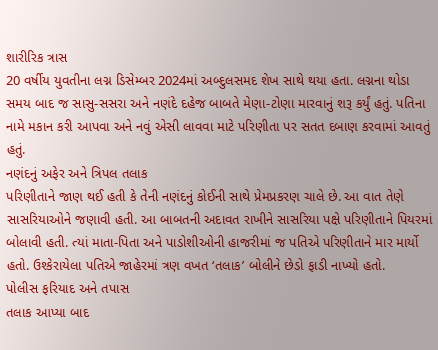શારીરિક ત્રાસ
20 વર્ષીય યુવતીના લગ્ન ડિસેમ્બર 2024માં અબ્દુલસમદ શેખ સાથે થયા હતા. લગ્નના થોડા સમય બાદ જ સાસુ-સસરા અને નણંદે દહેજ બાબતે મેણા-ટોણા મારવાનું શરૂ કર્યું હતું. પતિના નામે મકાન કરી આપવા અને નવું એસી લાવવા માટે પરિણીતા પર સતત દબાણ કરવામાં આવતું હતું.
નણંદનું અફેર અને ત્રિપલ તલાક
પરિણીતાને જાણ થઈ હતી કે તેની નણંદનું કોઈની સાથે પ્રેમપ્રકરણ ચાલે છે. આ વાત તેણે સાસરિયાઓને જણાવી હતી. આ બાબતની અદાવત રાખીને સાસરિયા પક્ષે પરિણીતાને પિયરમાં બોલાવી હતી. ત્યાં માતા-પિતા અને પાડોશીઓની હાજરીમાં જ પતિએ પરિણીતાને માર માર્યો હતો. ઉશ્કેરાયેલા પતિએ જાહેરમાં ત્રણ વખત ‘તલાક’ બોલીને છેડો ફાડી નાખ્યો હતો.
પોલીસ ફરિયાદ અને તપાસ
તલાક આપ્યા બાદ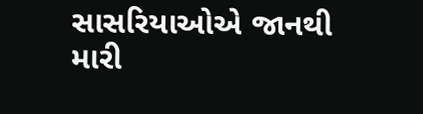સાસરિયાઓએ જાનથી મારી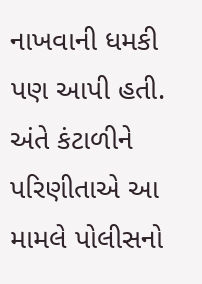નાખવાની ધમકી પણ આપી હતી. અંતે કંટાળીને પરિણીતાએ આ મામલે પોલીસનો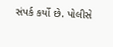સંપર્ક કર્યો છે. પોલીસે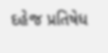દહેજ પ્રતિષેધ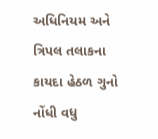અધિનિયમ અને ત્રિપલ તલાકના કાયદા હેઠળ ગુનો નોંધી વધુ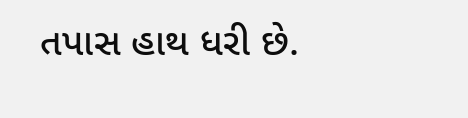તપાસ હાથ ધરી છે.